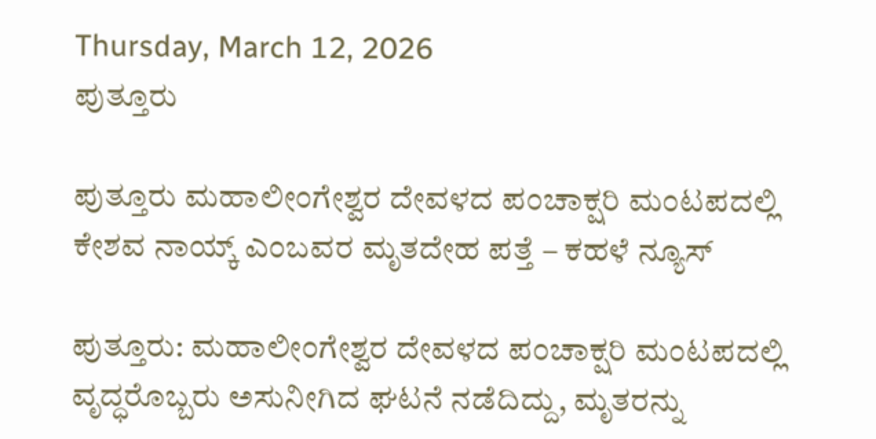Thursday, March 12, 2026
ಪುತ್ತೂರು

ಪುತ್ತೂರು ಮಹಾಲೀಂಗೇಶ್ವರ ದೇವಳದ ಪಂಚಾಕ್ಷರಿ ಮಂಟಪದಲ್ಲಿ ಕೇಶವ ನಾಯ್ಕ್ ಎಂಬವರ ಮೃತದೇಹ ಪತ್ತೆ – ಕಹಳೆ ನ್ಯೂಸ್

ಪುತ್ತೂರು: ಮಹಾಲೀಂಗೇಶ್ವರ ದೇವಳದ ಪಂಚಾಕ್ಷರಿ ಮಂಟಪದಲ್ಲಿ ವೃದ್ಧರೊಬ್ಬರು ಅಸುನೀಗಿದ ಘಟನೆ ನಡೆದಿದ್ದು, ಮೃತರನ್ನು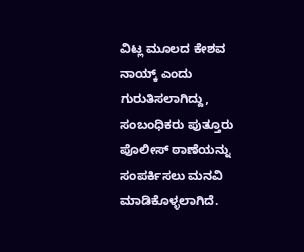ವಿಟ್ಲ ಮೂಲದ ಕೇಶವ ನಾಯ್ಕ್ ಎಂದು ಗುರುತಿಸಲಾಗಿದ್ದು, ಸಂಬಂಧಿಕರು ಪುತ್ತೂರು ಪೊಲೀಸ್ ಠಾಣೆಯನ್ನು ಸಂಪರ್ಕಿಸಲು ಮನವಿ ಮಾಡಿಕೊಳ್ಳಲಾಗಿದೆ.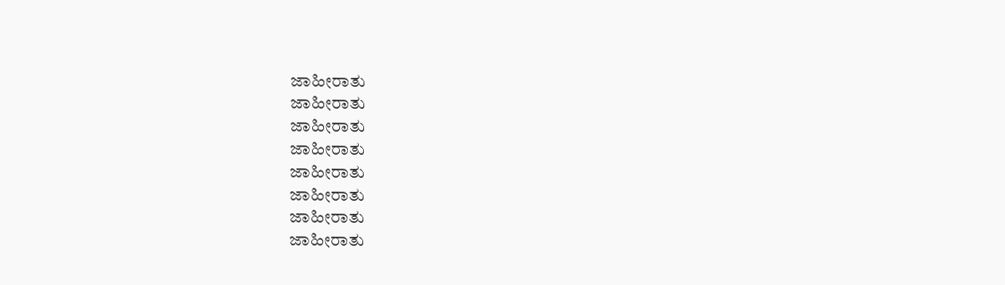ಜಾಹೀರಾತು
ಜಾಹೀರಾತು
ಜಾಹೀರಾತು
ಜಾಹೀರಾತು
ಜಾಹೀರಾತು
ಜಾಹೀರಾತು
ಜಾಹೀರಾತು
ಜಾಹೀರಾತು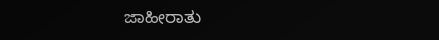ಜಾಹೀರಾತು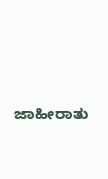ಜಾಹೀರಾತು